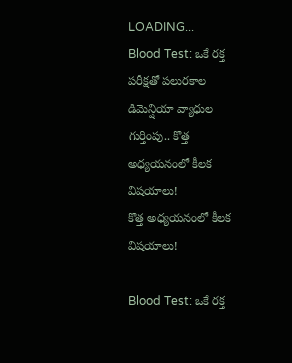LOADING...
Blood Test: ఒకే రక్త పరీక్షతో పలురకాల డిమెన్షియా వ్యాధుల గుర్తింపు.. కొత్త అధ్యయనంలో కీలక విషయాలు!
కొత్త అధ్యయనంలో కీలక విషయాలు!

Blood Test: ఒకే రక్త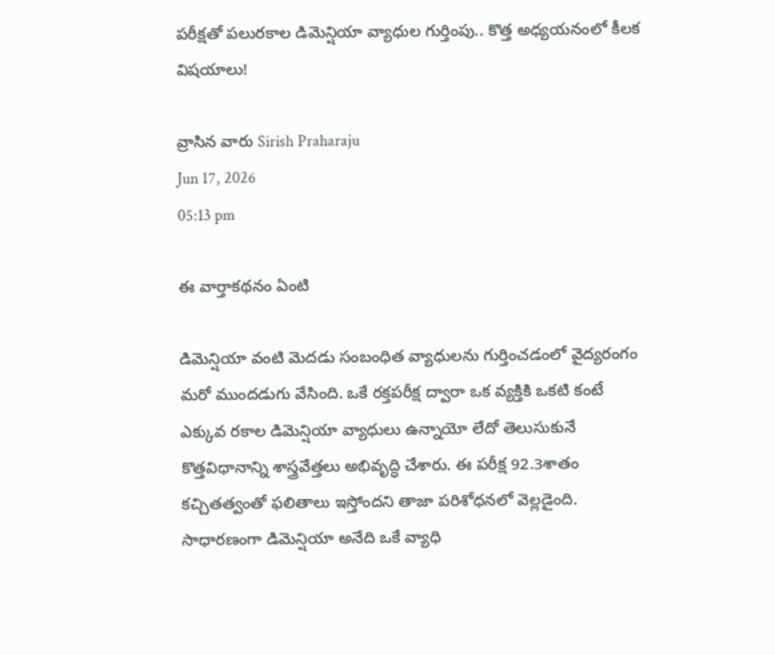పరీక్షతో పలురకాల డిమెన్షియా వ్యాధుల గుర్తింపు.. కొత్త అధ్యయనంలో కీలక విషయాలు!

వ్రాసిన వారు Sirish Praharaju
Jun 17, 2026
05:13 pm

ఈ వార్తాకథనం ఏంటి

డిమెన్షియా వంటి మెదడు సంబంధిత వ్యాధులను గుర్తించడంలో వైద్యరంగం మరో ముందడుగు వేసింది. ఒకే రక్తపరీక్ష ద్వారా ఒక వ్యక్తికి ఒకటి కంటే ఎక్కువ రకాల డిమెన్షియా వ్యాధులు ఉన్నాయో లేదో తెలుసుకునే కొత్తవిధానాన్ని శాస్త్రవేత్తలు అభివృద్ధి చేశారు. ఈ పరీక్ష 92.3శాతం కచ్చితత్వంతో ఫలితాలు ఇస్తోందని తాజా పరిశోధనలో వెల్లడైంది. సాధారణంగా డిమెన్షియా అనేది ఒకే వ్యాధి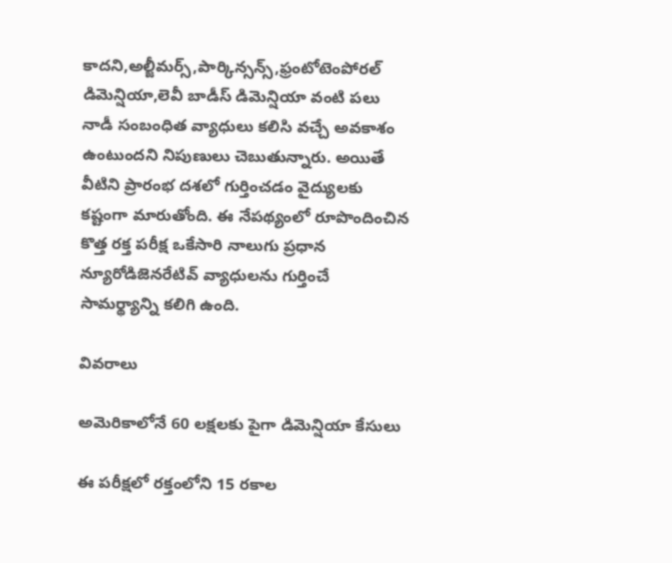కాదని,అల్జీమర్స్,పార్కిన్సన్స్,ఫ్రంటోటెంపోరల్ డిమెన్షియా,లెవీ బాడీస్ డిమెన్షియా వంటి పలు నాడీ సంబంధిత వ్యాధులు కలిసి వచ్చే అవకాశం ఉంటుందని నిపుణులు చెబుతున్నారు. అయితే వీటిని ప్రారంభ దశలో గుర్తించడం వైద్యులకు కష్టంగా మారుతోంది. ఈ నేపథ్యంలో రూపొందించిన కొత్త రక్త పరీక్ష ఒకేసారి నాలుగు ప్రధాన న్యూరోడిజెనరేటివ్ వ్యాధులను గుర్తించే సామర్థ్యాన్ని కలిగి ఉంది.

వివరాలు

అమెరికాలోనే 60 లక్షలకు పైగా డిమెన్షియా కేసులు

ఈ పరీక్షలో రక్తంలోని 15 రకాల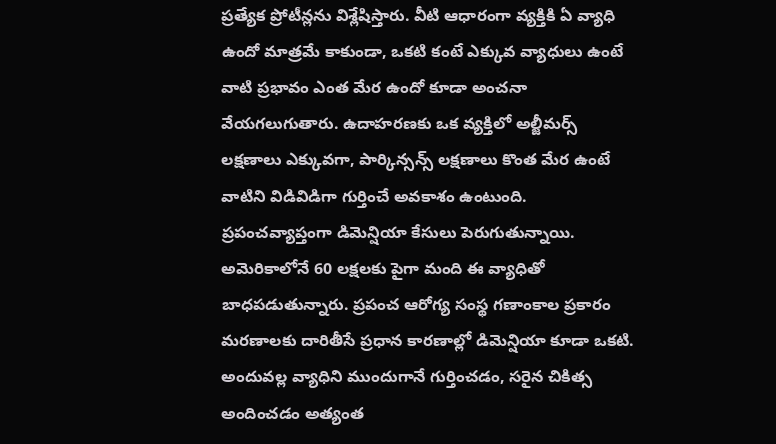ప్రత్యేక ప్రోటీన్లను విశ్లేషిస్తారు. వీటి ఆధారంగా వ్యక్తికి ఏ వ్యాధి ఉందో మాత్రమే కాకుండా, ఒకటి కంటే ఎక్కువ వ్యాధులు ఉంటే వాటి ప్రభావం ఎంత మేర ఉందో కూడా అంచనా వేయగలుగుతారు. ఉదాహరణకు ఒక వ్యక్తిలో అల్జీమర్స్ లక్షణాలు ఎక్కువగా, పార్కిన్సన్స్ లక్షణాలు కొంత మేర ఉంటే వాటిని విడివిడిగా గుర్తించే అవకాశం ఉంటుంది. ప్రపంచవ్యాప్తంగా డిమెన్షియా కేసులు పెరుగుతున్నాయి. అమెరికాలోనే 60 లక్షలకు పైగా మంది ఈ వ్యాధితో బాధపడుతున్నారు. ప్రపంచ ఆరోగ్య సంస్థ గణాంకాల ప్రకారం మరణాలకు దారితీసే ప్రధాన కారణాల్లో డిమెన్షియా కూడా ఒకటి. అందువల్ల వ్యాధిని ముందుగానే గుర్తించడం, సరైన చికిత్స అందించడం అత్యంత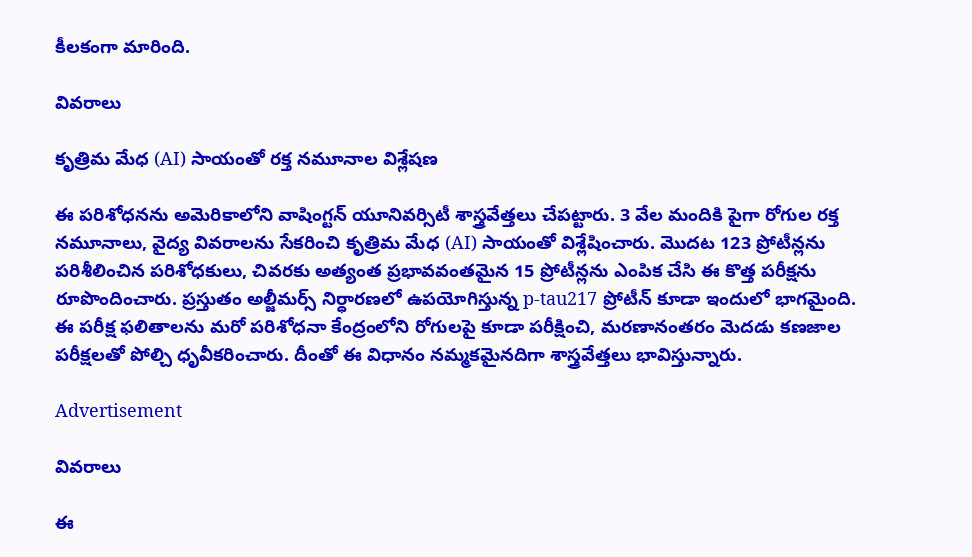కీలకంగా మారింది.

వివరాలు

కృత్రిమ మేధ (AI) సాయంతో రక్త నమూనాల విశ్లేషణ

ఈ పరిశోధనను అమెరికాలోని వాషింగ్టన్ యూనివర్సిటీ శాస్త్రవేత్తలు చేపట్టారు. 3 వేల మందికి పైగా రోగుల రక్త నమూనాలు, వైద్య వివరాలను సేకరించి కృత్రిమ మేధ (AI) సాయంతో విశ్లేషించారు. మొదట 123 ప్రోటీన్లను పరిశీలించిన పరిశోధకులు, చివరకు అత్యంత ప్రభావవంతమైన 15 ప్రోటీన్లను ఎంపిక చేసి ఈ కొత్త పరీక్షను రూపొందించారు. ప్రస్తుతం అల్జీమర్స్ నిర్ధారణలో ఉపయోగిస్తున్న p-tau217 ప్రోటీన్ కూడా ఇందులో భాగమైంది. ఈ పరీక్ష ఫలితాలను మరో పరిశోధనా కేంద్రంలోని రోగులపై కూడా పరీక్షించి, మరణానంతరం మెదడు కణజాల పరీక్షలతో పోల్చి ధృవీకరించారు. దీంతో ఈ విధానం నమ్మకమైనదిగా శాస్త్రవేత్తలు భావిస్తున్నారు.

Advertisement

వివరాలు

ఈ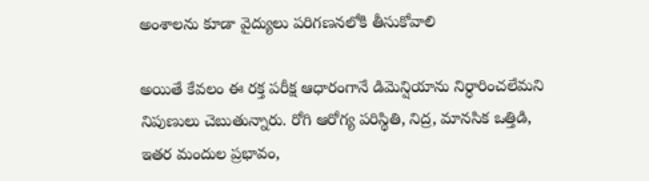అంశాలను కూడా వైద్యులు పరిగణనలోకి తీసుకోవాలి

అయితే కేవలం ఈ రక్త పరీక్ష ఆధారంగానే డిమెన్షియాను నిర్ధారించలేమని నిపుణులు చెబుతున్నారు. రోగి ఆరోగ్య పరిస్థితి, నిద్ర, మానసిక ఒత్తిడి, ఇతర మందుల ప్రభావం,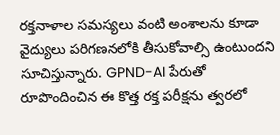రక్తనాళాల సమస్యలు వంటి అంశాలను కూడా వైద్యులు పరిగణనలోకి తీసుకోవాల్సి ఉంటుందని సూచిస్తున్నారు. GPND-AI పేరుతో రూపొందించిన ఈ కొత్త రక్త పరీక్షను త్వరలో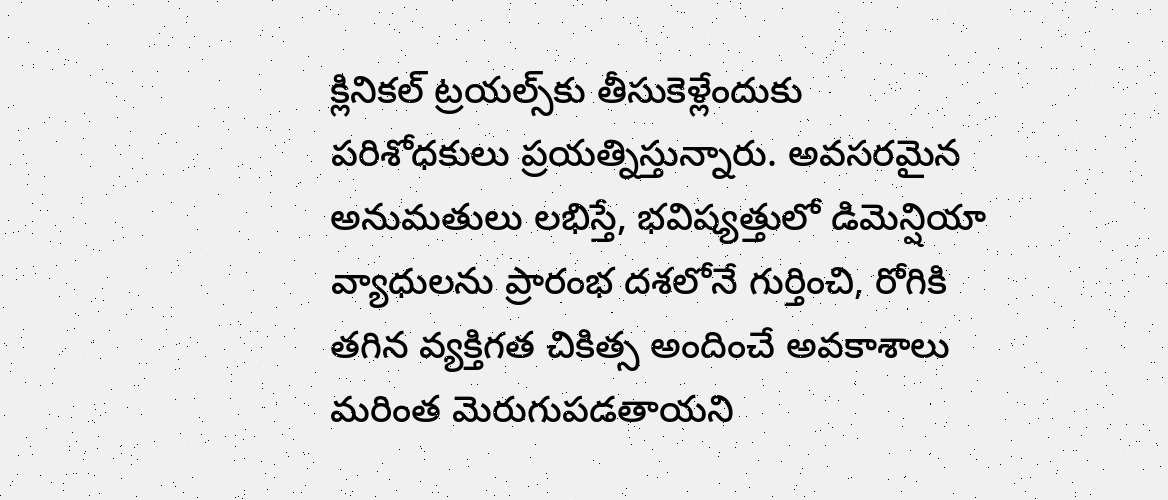క్లినికల్ ట్రయల్స్‌కు తీసుకెళ్లేందుకు పరిశోధకులు ప్రయత్నిస్తున్నారు. అవసరమైన అనుమతులు లభిస్తే, భవిష్యత్తులో డిమెన్షియా వ్యాధులను ప్రారంభ దశలోనే గుర్తించి, రోగికి తగిన వ్యక్తిగత చికిత్స అందించే అవకాశాలు మరింత మెరుగుపడతాయని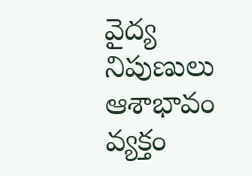వైద్య నిపుణులు ఆశాభావం వ్యక్తం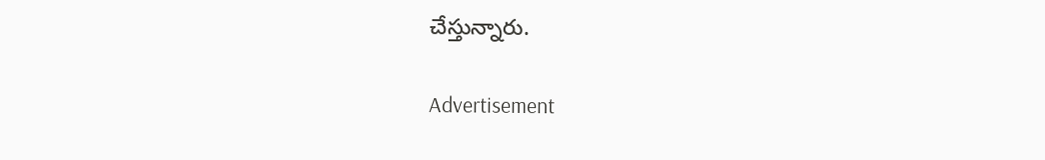చేస్తున్నారు.

Advertisement